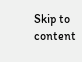Skip to content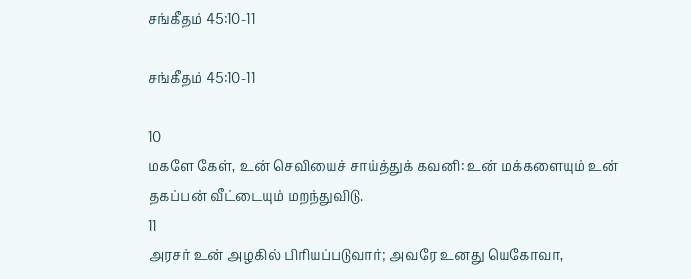சங்கீதம் 45:10-11

சங்கீதம் 45:10-11

10
மகளே கேள், உன் செவியைச் சாய்த்துக் கவனி: உன் மக்களையும் உன் தகப்பன் வீட்டையும் மறந்துவிடு.
11
அரசர் உன் அழகில் பிரியப்படுவார்; அவரே உனது யெகோவா,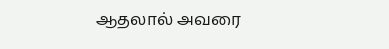ஆதலால் அவரை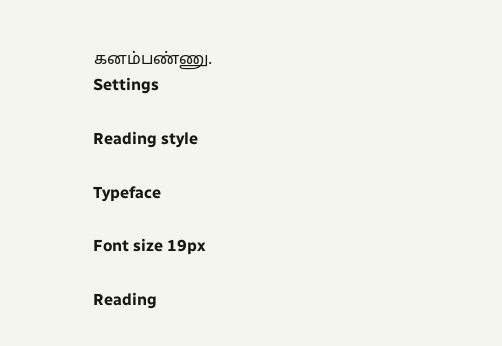கனம்பண்ணு.
Settings

Reading style

Typeface

Font size 19px

Reading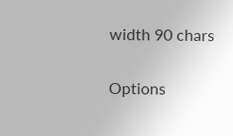width 90 chars

Options